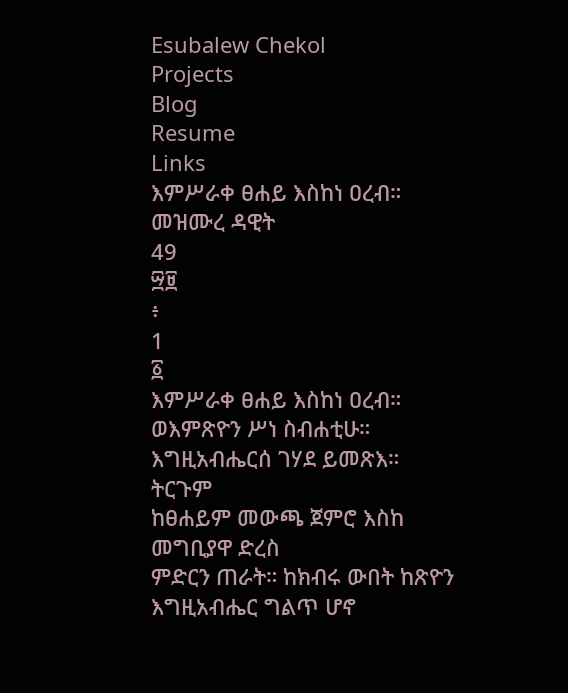Esubalew Chekol
Projects
Blog
Resume
Links
እምሥራቀ ፀሐይ እስከነ ዐረብ።
መዝሙረ ዳዊት
49
፵፱
፥
1
፩
እምሥራቀ ፀሐይ እስከነ ዐረብ።
ወእምጽዮን ሥነ ስብሐቲሁ።
እግዚአብሔርሰ ገሃደ ይመጽእ።
ትርጉም
ከፀሐይም መውጫ ጀምሮ እስከ መግቢያዋ ድረስ
ምድርን ጠራት። ከክብሩ ውበት ከጽዮን
እግዚአብሔር ግልጥ ሆኖ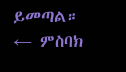ይመጣል።
← ምስባክ